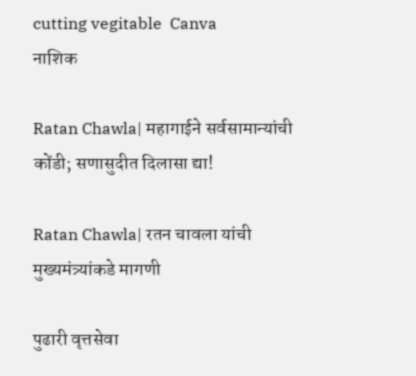cutting vegitable  Canva
नाशिक

Ratan Chawla| महागाईने सर्वसामान्यांची कोंडी; सणासुदीत दिलासा द्या!

Ratan Chawla| रतन चावला यांची मुख्यमंत्र्यांकडे मागणी

पुढारी वृत्तसेवा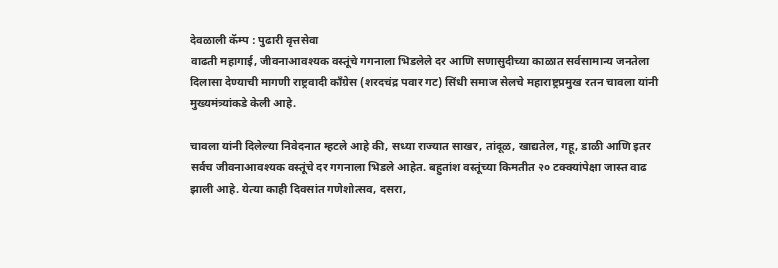देवळाली कॅम्प : पुढारी वृत्तसेवा
वाढती महागाई, जीवनाआवश्यक वस्तूंचे गगनाला भिडलेले दर आणि सणासुदीच्या काळात सर्वसामान्य जनतेला दिलासा देण्याची मागणी राष्ट्रवादी काँग्रेस (शरदचंद्र पवार गट) सिंधी समाज सेलचे महाराष्ट्रप्रमुख रतन चावला यांनी मुख्यमंत्र्यांकडे केली आहे.

चावला यांनी दिलेल्या निवेदनात म्हटले आहे की, सध्या राज्यात साखर, तांदूळ, खाद्यतेल, गहू, डाळी आणि इतर सर्वच जीवनाआवश्यक वस्तूंचे दर गगनाला भिडले आहेत. बहुतांश वस्तूंच्या किमतीत २० टक्क्यांपेक्षा जास्त वाढ झाली आहे. येत्या काही दिवसांत गणेशोत्सव, दसरा,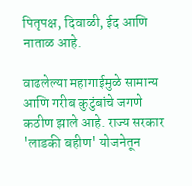पितृपक्ष, दिवाळी, ईद आणि नाताळ आहे.

वाढलेल्या महागाईमुळे सामान्य आणि गरीब कुटुंबांचे जगणे कठीण झाले आहे. राज्य सरकार 'लाडकी बहीण' योजनेतून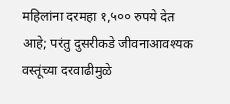महिलांना दरमहा १,५०० रुपये देत आहे; परंतु दुसरीकडे जीवनाआवश्यक वस्तूंच्या दरवाढीमुळे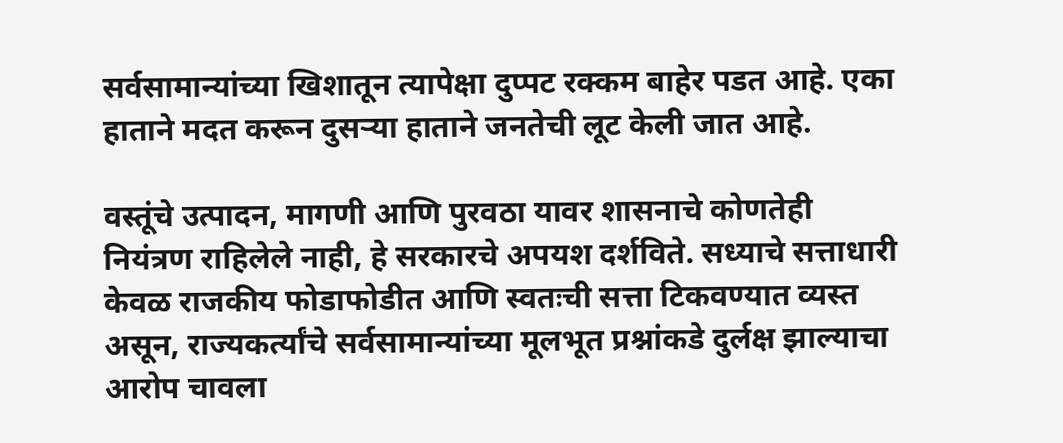सर्वसामान्यांच्या खिशातून त्यापेक्षा दुप्पट रक्कम बाहेर पडत आहे. एका हाताने मदत करून दुसऱ्या हाताने जनतेची लूट केली जात आहे.

वस्तूंचे उत्पादन, मागणी आणि पुरवठा यावर शासनाचे कोणतेही नियंत्रण राहिलेले नाही, हे सरकारचे अपयश दर्शविते. सध्याचे सत्ताधारी केवळ राजकीय फोडाफोडीत आणि स्वतःची सत्ता टिकवण्यात व्यस्त असून, राज्यकर्त्यांचे सर्वसामान्यांच्या मूलभूत प्रश्नांकडे दुर्लक्ष झाल्याचा आरोप चावला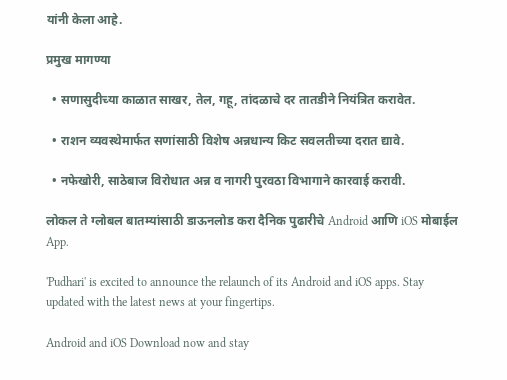यांनी केला आहे.

प्रमुख मागण्या

  • सणासुदीच्या काळात साखर, तेल, गहू, तांदळाचे दर तातडीने नियंत्रित करावेत.

  • राशन व्यवस्थेमार्फत सणांसाठी विशेष अन्नधान्य किट सवलतीच्या दरात द्यावे.

  • नफेखोरी, साठेबाज विरोधात अन्न व नागरी पुरवठा विभागाने कारवाई करावी.

लोकल ते ग्लोबल बातम्यांसाठी डाऊनलोड करा दैनिक पुढारीचे Android आणि iOS मोबाईल App.

'Pudhari' is excited to announce the relaunch of its Android and iOS apps. Stay updated with the latest news at your fingertips.

Android and iOS Download now and stay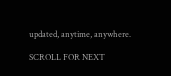updated, anytime, anywhere.

SCROLL FOR NEXT